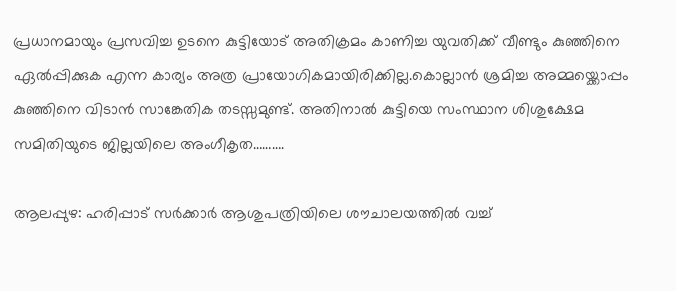പ്രധാനമായും പ്രസവിച്ച ഉടനെ കുട്ടിയോട് അതിക്രമം കാണിച്ച യുവതിക്ക് വീണ്ടും കുഞ്ഞിനെ ഏൽപ്പിക്കുക എന്ന കാര്യം അത്ര പ്രായോഗികമായിരിക്കില്ല.കൊല്ലാൻ ശ്രമിച്ച അമ്മയ്ക്കൊപ്പം കുഞ്ഞിനെ വിടാൻ സാങ്കേതിക തടസ്സമുണ്ട്. അതിനാൽ കുട്ടിയെ സംസ്ഥാന ശിശുക്ഷേമ സമിതിയുടെ ജില്ലയിലെ അംഗീകൃത……….

ആലപ്പുഴ: ഹരിപ്പാട് സർക്കാർ ആശുപത്രിയിലെ ശൗചാലയത്തിൽ വച്ച്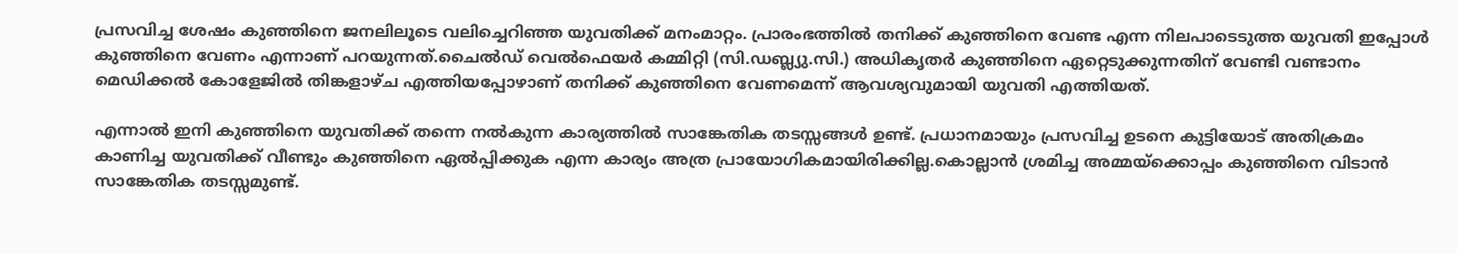പ്രസവിച്ച ശേഷം കുഞ്ഞിനെ ജനലിലൂടെ വലിച്ചെറിഞ്ഞ യുവതിക്ക് മനംമാറ്റം. പ്രാരംഭത്തിൽ തനിക്ക് കുഞ്ഞിനെ വേണ്ട എന്ന നിലപാടെടുത്ത യുവതി ഇപ്പോൾ കുഞ്ഞിനെ വേണം എന്നാണ് പറയുന്നത്.ചൈൽഡ് വെൽഫെയർ കമ്മിറ്റി (സി.ഡബ്ല്യു.സി.) അധികൃതർ കുഞ്ഞിനെ ഏറ്റെടുക്കുന്നതിന് വേണ്ടി വണ്ടാനം മെഡിക്കൽ കോളേജിൽ തിങ്കളാഴ്ച എത്തിയപ്പോഴാണ് തനിക്ക് കുഞ്ഞിനെ വേണമെന്ന് ആവശ്യവുമായി യുവതി എത്തിയത്.

എന്നാൽ ഇനി കുഞ്ഞിനെ യുവതിക്ക് തന്നെ നൽകുന്ന കാര്യത്തിൽ സാങ്കേതിക തടസ്സങ്ങൾ ഉണ്ട്. പ്രധാനമായും പ്രസവിച്ച ഉടനെ കുട്ടിയോട് അതിക്രമം കാണിച്ച യുവതിക്ക് വീണ്ടും കുഞ്ഞിനെ ഏൽപ്പിക്കുക എന്ന കാര്യം അത്ര പ്രായോഗികമായിരിക്കില്ല.കൊല്ലാൻ ശ്രമിച്ച അമ്മയ്ക്കൊപ്പം കുഞ്ഞിനെ വിടാൻ സാങ്കേതിക തടസ്സമുണ്ട്.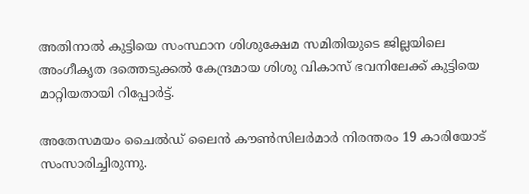അതിനാൽ കുട്ടിയെ സംസ്ഥാന ശിശുക്ഷേമ സമിതിയുടെ ജില്ലയിലെ അംഗീകൃത ദത്തെടുക്കൽ കേന്ദ്രമായ ശിശു വികാസ് ഭവനിലേക്ക് കുട്ടിയെ മാറ്റിയതായി റിപ്പോർട്ട്.

അതേസമയം ചൈൽഡ് ലൈൻ കൗൺസിലർമാർ നിരന്തരം 19 കാരിയോട് സംസാരിച്ചിരുന്നു.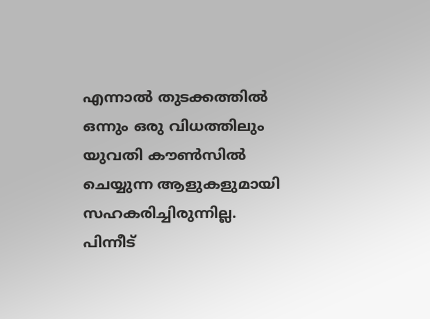എന്നാൽ തുടക്കത്തിൽ ഒന്നും ഒരു വിധത്തിലും യുവതി കൗൺസിൽ ചെയ്യുന്ന ആളുകളുമായി സഹകരിച്ചിരുന്നില്ല. പിന്നീട്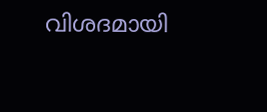വിശദമായി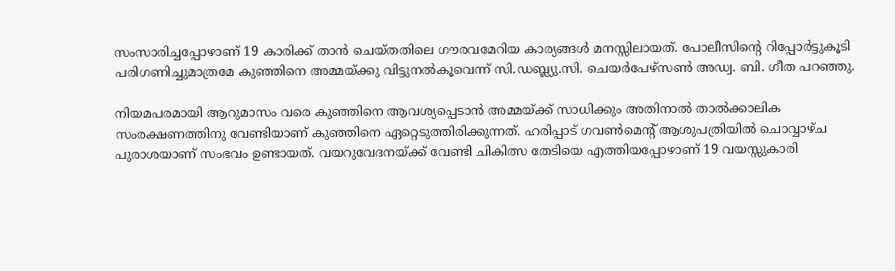സംസാരിച്ചപ്പോഴാണ് 19 കാരിക്ക് താൻ ചെയ്തതിലെ ഗൗരവമേറിയ കാര്യങ്ങൾ മനസ്സിലായത്. പോലീസിന്റെ റിപ്പോർട്ടുകൂടി പരിഗണിച്ചുമാത്രമേ കുഞ്ഞിനെ അമ്മയ്ക്കു വിട്ടുനൽകൂവെന്ന് സി.ഡബ്ല്യു.സി. ചെയർപേഴ്‌സൺ അഡ്വ. ബി. ഗീത പറഞ്ഞു.

നിയമപരമായി ആറുമാസം വരെ കുഞ്ഞിനെ ആവശ്യപ്പെടാൻ അമ്മയ്ക്ക് സാധിക്കും അതിനാൽ താൽക്കാലിക സംരക്ഷണത്തിനു വേണ്ടിയാണ് കുഞ്ഞിനെ ഏറ്റെടുത്തിരിക്കുന്നത്. ഹരിപ്പാട് ഗവൺമെന്റ് ആശുപത്രിയിൽ ചൊവ്വാഴ്ച പുരാശയാണ് സംഭവം ഉണ്ടായത്. വയറുവേദനയ്ക്ക് വേണ്ടി ചികിത്സ തേടിയെ എത്തിയപ്പോഴാണ് 19 വയസ്സുകാരി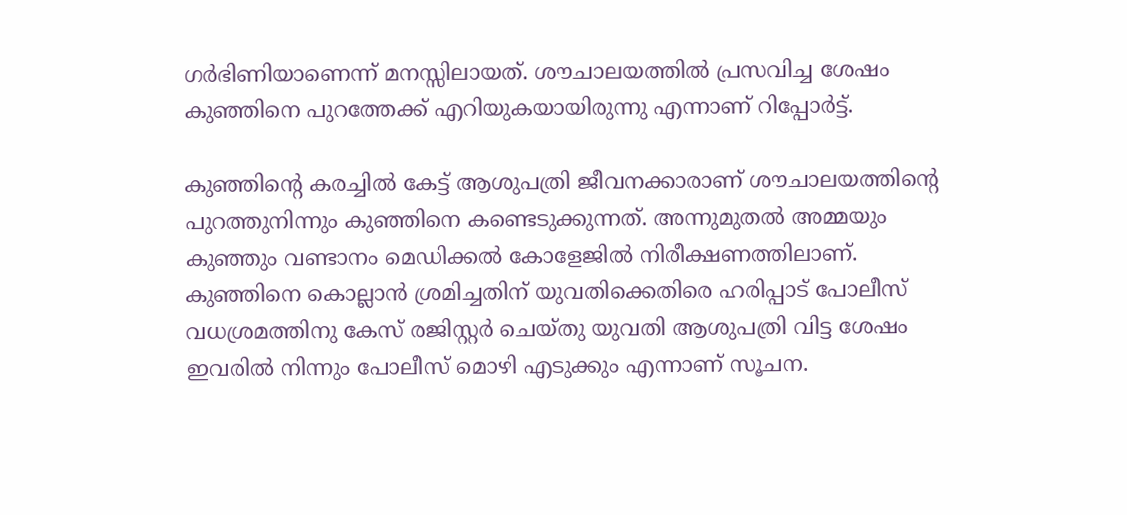ഗർഭിണിയാണെന്ന് മനസ്സിലായത്. ശൗചാലയത്തിൽ പ്രസവിച്ച ശേഷം കുഞ്ഞിനെ പുറത്തേക്ക് എറിയുകയായിരുന്നു എന്നാണ് റിപ്പോർട്ട്.

കുഞ്ഞിന്റെ കരച്ചിൽ കേട്ട് ആശുപത്രി ജീവനക്കാരാണ് ശൗചാലയത്തിന്റെ പുറത്തുനിന്നും കുഞ്ഞിനെ കണ്ടെടുക്കുന്നത്. അന്നുമുതൽ അമ്മയും കുഞ്ഞും വണ്ടാനം മെഡിക്കൽ കോളേജിൽ നിരീക്ഷണത്തിലാണ്. കുഞ്ഞിനെ കൊല്ലാൻ ശ്രമിച്ചതിന് യുവതിക്കെതിരെ ഹരിപ്പാട് പോലീസ് വധശ്രമത്തിനു കേസ് രജിസ്റ്റർ ചെയ്തു യുവതി ആശുപത്രി വിട്ട ശേഷം ഇവരിൽ നിന്നും പോലീസ് മൊഴി എടുക്കും എന്നാണ് സൂചന.